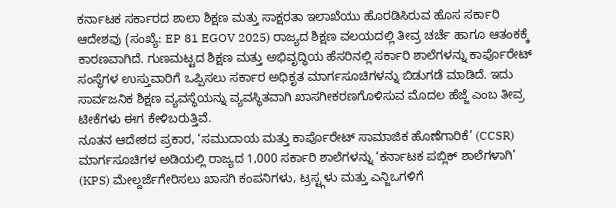ಕರ್ನಾಟಕ ಸರ್ಕಾರದ ಶಾಲಾ ಶಿಕ್ಷಣ ಮತ್ತು ಸಾಕ್ಷರತಾ ಇಲಾಖೆಯು ಹೊರಡಿಸಿರುವ ಹೊಸ ಸರ್ಕಾರಿ ಆದೇಶವು (ಸಂಖ್ಯೆ: EP 81 EGOV 2025) ರಾಜ್ಯದ ಶಿಕ್ಷಣ ವಲಯದಲ್ಲಿ ತೀವ್ರ ಚರ್ಚೆ ಹಾಗೂ ಆತಂಕಕ್ಕೆ ಕಾರಣವಾಗಿದೆ. ಗುಣಮಟ್ಟದ ಶಿಕ್ಷಣ ಮತ್ತು ಅಭಿವೃದ್ಧಿಯ ಹೆಸರಿನಲ್ಲಿ ಸರ್ಕಾರಿ ಶಾಲೆಗಳನ್ನು ಕಾರ್ಪೊರೇಟ್ ಸಂಸ್ಥೆಗಳ ಉಸ್ತುವಾರಿಗೆ ಒಪ್ಪಿಸಲು ಸರ್ಕಾರ ಅಧಿಕೃತ ಮಾರ್ಗಸೂಚಿಗಳನ್ನು ಬಿಡುಗಡೆ ಮಾಡಿದೆ. ಇದು ಸಾರ್ವಜನಿಕ ಶಿಕ್ಷಣ ವ್ಯವಸ್ಥೆಯನ್ನು ವ್ಯವಸ್ಥಿತವಾಗಿ ಖಾಸಗೀಕರಣಗೊಳಿಸುವ ಮೊದಲ ಹೆಜ್ಜೆ ಎಂಬ ತೀವ್ರ ಟೀಕೆಗಳು ಈಗ ಕೇಳಿಬರುತ್ತಿವೆ.
ನೂತನ ಆದೇಶದ ಪ್ರಕಾರ, ‘ಸಮುದಾಯ ಮತ್ತು ಕಾರ್ಪೊರೇಟ್ ಸಾಮಾಜಿಕ ಹೊಣೆಗಾರಿಕೆ’ (CCSR) ಮಾರ್ಗಸೂಚಿಗಳ ಅಡಿಯಲ್ಲಿ ರಾಜ್ಯದ 1,000 ಸರ್ಕಾರಿ ಶಾಲೆಗಳನ್ನು ‘ಕರ್ನಾಟಕ ಪಬ್ಲಿಕ್ ಶಾಲೆಗಳಾಗಿ’ (KPS) ಮೇಲ್ದರ್ಜೆಗೇರಿಸಲು ಖಾಸಗಿ ಕಂಪನಿಗಳು, ಟ್ರಸ್ಟ್ಗಳು ಮತ್ತು ಎನ್ಜಿಒಗಳಿಗೆ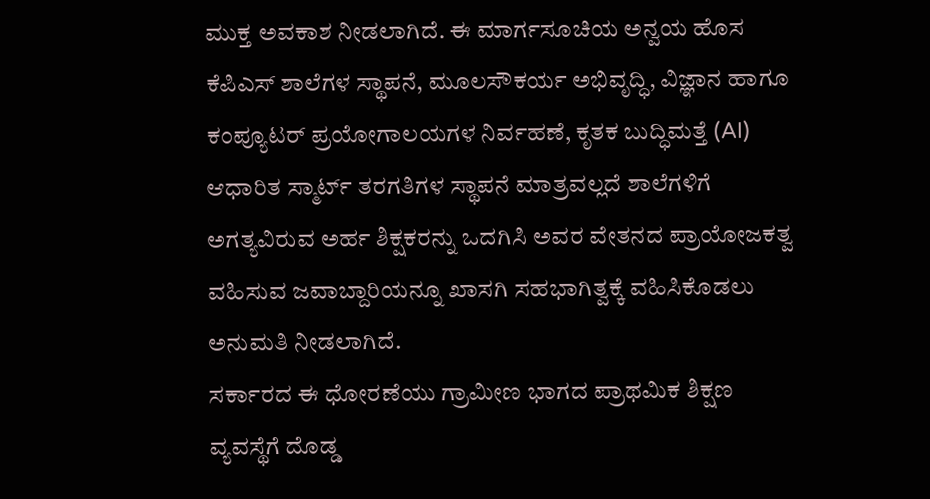ಮುಕ್ತ ಅವಕಾಶ ನೀಡಲಾಗಿದೆ. ಈ ಮಾರ್ಗಸೂಚಿಯ ಅನ್ವಯ ಹೊಸ ಕೆಪಿಎಸ್ ಶಾಲೆಗಳ ಸ್ಥಾಪನೆ, ಮೂಲಸೌಕರ್ಯ ಅಭಿವೃದ್ಧಿ, ವಿಜ್ಞಾನ ಹಾಗೂ ಕಂಪ್ಯೂಟರ್ ಪ್ರಯೋಗಾಲಯಗಳ ನಿರ್ವಹಣೆ, ಕೃತಕ ಬುದ್ಧಿಮತ್ತೆ (AI) ಆಧಾರಿತ ಸ್ಮಾರ್ಟ್ ತರಗತಿಗಳ ಸ್ಥಾಪನೆ ಮಾತ್ರವಲ್ಲದೆ ಶಾಲೆಗಳಿಗೆ ಅಗತ್ಯವಿರುವ ಅರ್ಹ ಶಿಕ್ಷಕರನ್ನು ಒದಗಿಸಿ ಅವರ ವೇತನದ ಪ್ರಾಯೋಜಕತ್ವ ವಹಿಸುವ ಜವಾಬ್ದಾರಿಯನ್ನೂ ಖಾಸಗಿ ಸಹಭಾಗಿತ್ವಕ್ಕೆ ವಹಿಸಿಕೊಡಲು ಅನುಮತಿ ನೀಡಲಾಗಿದೆ.
ಸರ್ಕಾರದ ಈ ಧೋರಣೆಯು ಗ್ರಾಮೀಣ ಭಾಗದ ಪ್ರಾಥಮಿಕ ಶಿಕ್ಷಣ ವ್ಯವಸ್ಥೆಗೆ ದೊಡ್ಡ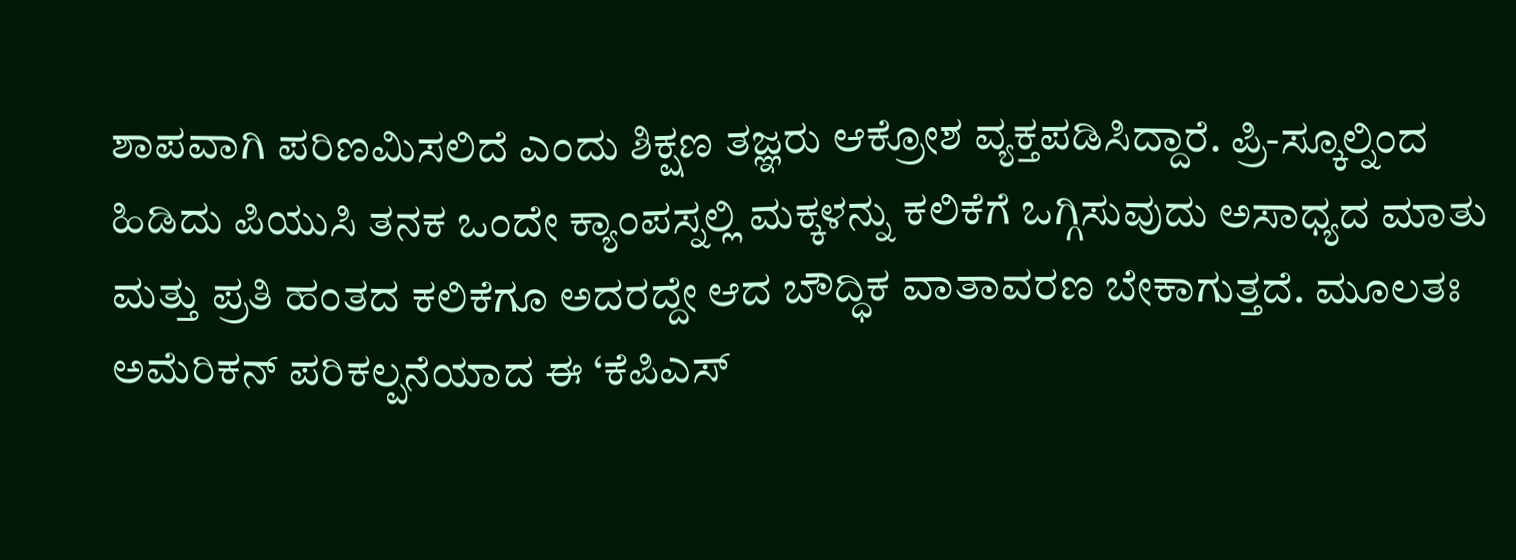ಶಾಪವಾಗಿ ಪರಿಣಮಿಸಲಿದೆ ಎಂದು ಶಿಕ್ಷಣ ತಜ್ಞರು ಆಕ್ರೋಶ ವ್ಯಕ್ತಪಡಿಸಿದ್ದಾರೆ. ಪ್ರಿ-ಸ್ಕೂಲ್ನಿಂದ ಹಿಡಿದು ಪಿಯುಸಿ ತನಕ ಒಂದೇ ಕ್ಯಾಂಪಸ್ನಲ್ಲಿ ಮಕ್ಕಳನ್ನು ಕಲಿಕೆಗೆ ಒಗ್ಗಿಸುವುದು ಅಸಾಧ್ಯದ ಮಾತು ಮತ್ತು ಪ್ರತಿ ಹಂತದ ಕಲಿಕೆಗೂ ಅದರದ್ದೇ ಆದ ಬೌದ್ಧಿಕ ವಾತಾವರಣ ಬೇಕಾಗುತ್ತದೆ. ಮೂಲತಃ ಅಮೆರಿಕನ್ ಪರಿಕಲ್ಪನೆಯಾದ ಈ ‘ಕೆಪಿಎಸ್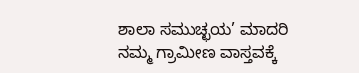ಶಾಲಾ ಸಮುಚ್ಛಯ’ ಮಾದರಿ ನಮ್ಮ ಗ್ರಾಮೀಣ ವಾಸ್ತವಕ್ಕೆ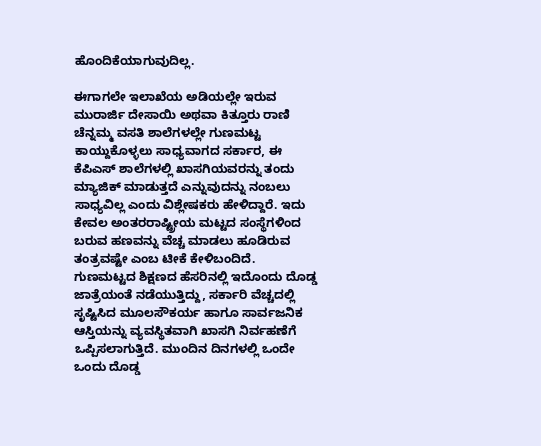ಹೊಂದಿಕೆಯಾಗುವುದಿಲ್ಲ.

ಈಗಾಗಲೇ ಇಲಾಖೆಯ ಅಡಿಯಲ್ಲೇ ಇರುವ ಮುರಾರ್ಜಿ ದೇಸಾಯಿ ಅಥವಾ ಕಿತ್ತೂರು ರಾಣಿ ಚೆನ್ನಮ್ಮ ವಸತಿ ಶಾಲೆಗಳಲ್ಲೇ ಗುಣಮಟ್ಟ ಕಾಯ್ದುಕೊಳ್ಳಲು ಸಾಧ್ಯವಾಗದ ಸರ್ಕಾರ, ಈ ಕೆಪಿಎಸ್ ಶಾಲೆಗಳಲ್ಲಿ ಖಾಸಗಿಯವರನ್ನು ತಂದು ಮ್ಯಾಜಿಕ್ ಮಾಡುತ್ತದೆ ಎನ್ನುವುದನ್ನು ನಂಬಲು ಸಾಧ್ಯವಿಲ್ಲ ಎಂದು ವಿಶ್ಲೇಷಕರು ಹೇಳಿದ್ದಾರೆ. ಇದು ಕೇವಲ ಅಂತರರಾಷ್ಟ್ರೀಯ ಮಟ್ಟದ ಸಂಸ್ಥೆಗಳಿಂದ ಬರುವ ಹಣವನ್ನು ವೆಚ್ಚ ಮಾಡಲು ಹೂಡಿರುವ ತಂತ್ರವಷ್ಟೇ ಎಂಬ ಟೀಕೆ ಕೇಳಿಬಂದಿದೆ.
ಗುಣಮಟ್ಟದ ಶಿಕ್ಷಣದ ಹೆಸರಿನಲ್ಲಿ ಇದೊಂದು ದೊಡ್ಡ ಜಾತ್ರೆಯಂತೆ ನಡೆಯುತ್ತಿದ್ದು, ಸರ್ಕಾರಿ ವೆಚ್ಚದಲ್ಲಿ ಸೃಷ್ಟಿಸಿದ ಮೂಲಸೌಕರ್ಯ ಹಾಗೂ ಸಾರ್ವಜನಿಕ ಆಸ್ತಿಯನ್ನು ವ್ಯವಸ್ಥಿತವಾಗಿ ಖಾಸಗಿ ನಿರ್ವಹಣೆಗೆ ಒಪ್ಪಿಸಲಾಗುತ್ತಿದೆ. ಮುಂದಿನ ದಿನಗಳಲ್ಲಿ ಒಂದೇ ಒಂದು ದೊಡ್ಡ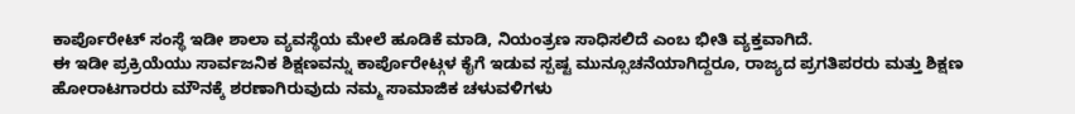ಕಾರ್ಪೊರೇಟ್ ಸಂಸ್ಥೆ ಇಡೀ ಶಾಲಾ ವ್ಯವಸ್ಥೆಯ ಮೇಲೆ ಹೂಡಿಕೆ ಮಾಡಿ, ನಿಯಂತ್ರಣ ಸಾಧಿಸಲಿದೆ ಎಂಬ ಭೀತಿ ವ್ಯಕ್ತವಾಗಿದೆ.
ಈ ಇಡೀ ಪ್ರಕ್ರಿಯೆಯು ಸಾರ್ವಜನಿಕ ಶಿಕ್ಷಣವನ್ನು ಕಾರ್ಪೊರೇಟ್ಗಳ ಕೈಗೆ ಇಡುವ ಸ್ಪಷ್ಟ ಮುನ್ಸೂಚನೆಯಾಗಿದ್ದರೂ, ರಾಜ್ಯದ ಪ್ರಗತಿಪರರು ಮತ್ತು ಶಿಕ್ಷಣ ಹೋರಾಟಗಾರರು ಮೌನಕ್ಕೆ ಶರಣಾಗಿರುವುದು ನಮ್ಮ ಸಾಮಾಜಿಕ ಚಳುವಳಿಗಳು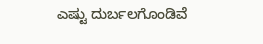ಎಷ್ಟು ದುರ್ಬಲಗೊಂಡಿವೆ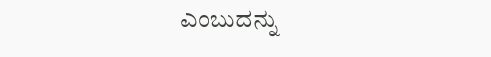ಎಂಬುದನ್ನು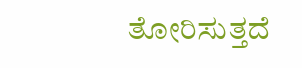ತೋರಿಸುತ್ತದೆ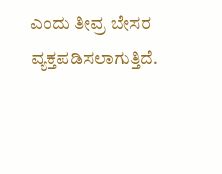ಎಂದು ತೀವ್ರ ಬೇಸರ ವ್ಯಕ್ತಪಡಿಸಲಾಗುತ್ತಿದೆ.